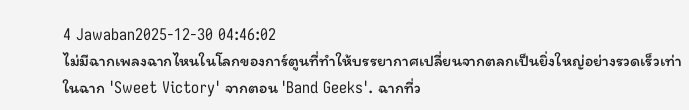4 Jawaban2025-12-30 04:46:02
ไม่มีฉากเพลงฉากไหนในโลกของการ์ตูนที่ทำให้บรรยากาศเปลี่ยนจากตลกเป็นยิ่งใหญ่อย่างรวดเร็วเท่าในฉาก 'Sweet Victory' จากตอน 'Band Geeks'. ฉากที่ว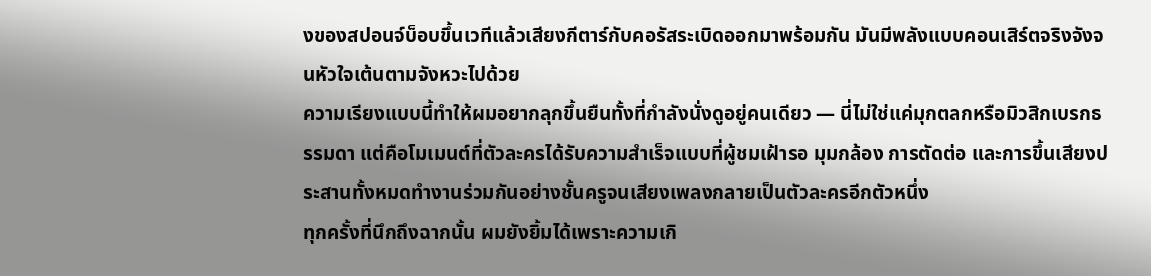งของสปอนจ์บ็อบขึ้นเวทีแล้วเสียงกีตาร์กับคอรัสระเบิดออกมาพร้อมกัน มันมีพลังแบบคอนเสิร์ตจริงจังจนหัวใจเต้นตามจังหวะไปด้วย
ความเรียงแบบนี้ทำให้ผมอยากลุกขึ้นยืนทั้งที่กำลังนั่งดูอยู่คนเดียว — นี่ไม่ใช่แค่มุกตลกหรือมิวสิกเบรกธรรมดา แต่คือโมเมนต์ที่ตัวละครได้รับความสำเร็จแบบที่ผู้ชมเฝ้ารอ มุมกล้อง การตัดต่อ และการขึ้นเสียงประสานทั้งหมดทำงานร่วมกันอย่างชั้นครูจนเสียงเพลงกลายเป็นตัวละครอีกตัวหนึ่ง
ทุกครั้งที่นึกถึงฉากนั้น ผมยังยิ้มได้เพราะความเกิ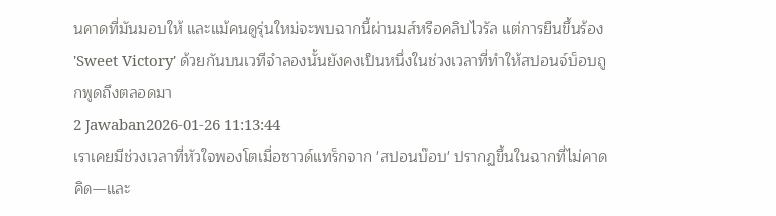นคาดที่มันมอบให้ และแม้คนดูรุ่นใหม่จะพบฉากนี้ผ่านมส์หรือคลิปไวรัล แต่การยืนขึ้นร้อง 'Sweet Victory' ด้วยกันบนเวทีจำลองนั้นยังคงเป็นหนึ่งในช่วงเวลาที่ทำให้สปอนจ์บ็อบถูกพูดถึงตลอดมา
2 Jawaban2026-01-26 11:13:44
เราเคยมีช่วงเวลาที่หัวใจพองโตเมื่อซาวด์แทร็กจาก 'สปอนบ๊อบ' ปรากฏขึ้นในฉากที่ไม่คาดคิด—และ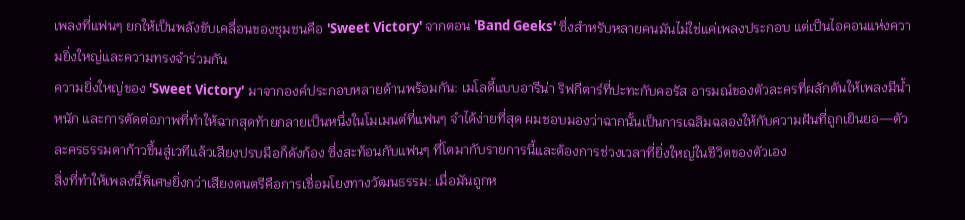เพลงที่แฟนๆ ยกให้เป็นพลังขับเคลื่อนของชุมชนคือ 'Sweet Victory' จากตอน 'Band Geeks' ซึ่งสำหรับหลายคนมันไม่ใช่แค่เพลงประกอบ แต่เป็นไอคอนแห่งความยิ่งใหญ่และความทรงจำร่วมกัน
ความยิ่งใหญ่ของ 'Sweet Victory' มาจากองค์ประกอบหลายด้านพร้อมกัน: เมโลดี้แบบอารีน่า ริฟกีตาร์ที่ปะทะกับคอรัส อารมณ์ของตัวละครที่ผลักดันให้เพลงมีน้ำหนัก และการตัดต่อภาพที่ทำให้ฉากสุดท้ายกลายเป็นหนึ่งในโมเมนต์ที่แฟนๆ จำได้ง่ายที่สุด ผมชอบมองว่าฉากนั้นเป็นการเฉลิมฉลองให้กับความฝันที่ถูกเยินยอ—ตัวละครธรรมดาก้าวขึ้นสู่เวทีแล้วเสียงปรบมือก็ดังก้อง ซึ่งสะท้อนกับแฟนๆ ที่โตมากับรายการนี้และต้องการช่วงเวลาที่ยิ่งใหญ่ในชีวิตของตัวเอง
สิ่งที่ทำให้เพลงนี้พิเศษยิ่งกว่าเสียงดนตรีคือการเชื่อมโยงทางวัฒนธรรม: เมื่อมันถูกห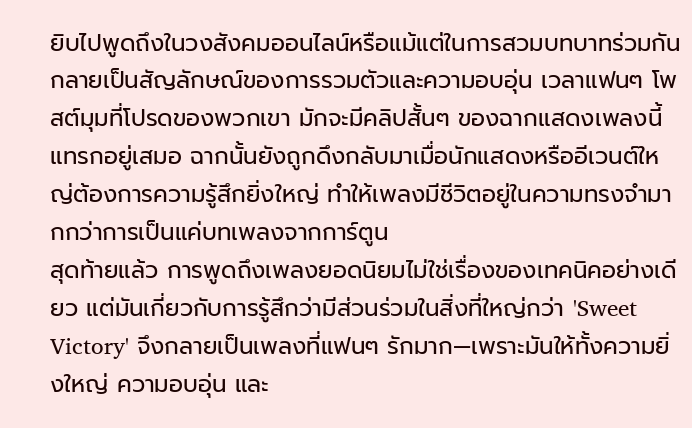ยิบไปพูดถึงในวงสังคมออนไลน์หรือแม้แต่ในการสวมบทบาทร่วมกัน กลายเป็นสัญลักษณ์ของการรวมตัวและความอบอุ่น เวลาแฟนๆ โพสต์มุมที่โปรดของพวกเขา มักจะมีคลิปสั้นๆ ของฉากแสดงเพลงนี้แทรกอยู่เสมอ ฉากนั้นยังถูกดึงกลับมาเมื่อนักแสดงหรืออีเวนต์ใหญ่ต้องการความรู้สึกยิ่งใหญ่ ทำให้เพลงมีชีวิตอยู่ในความทรงจำมากกว่าการเป็นแค่บทเพลงจากการ์ตูน
สุดท้ายแล้ว การพูดถึงเพลงยอดนิยมไม่ใช่เรื่องของเทคนิคอย่างเดียว แต่มันเกี่ยวกับการรู้สึกว่ามีส่วนร่วมในสิ่งที่ใหญ่กว่า 'Sweet Victory' จึงกลายเป็นเพลงที่แฟนๆ รักมาก—เพราะมันให้ทั้งความยิ่งใหญ่ ความอบอุ่น และ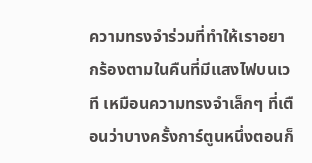ความทรงจำร่วมที่ทำให้เราอยากร้องตามในคืนที่มีแสงไฟบนเวที เหมือนความทรงจำเล็กๆ ที่เตือนว่าบางครั้งการ์ตูนหนึ่งตอนก็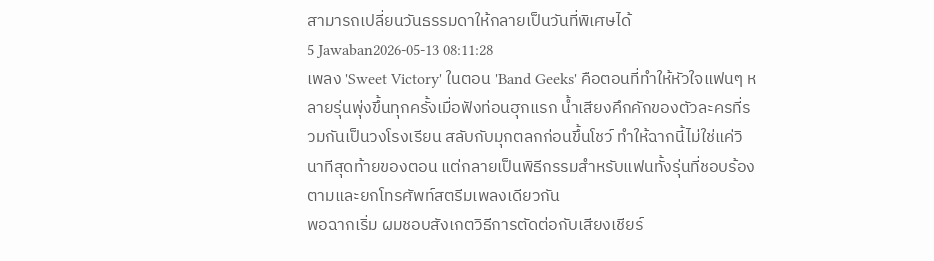สามารถเปลี่ยนวันธรรมดาให้กลายเป็นวันที่พิเศษได้
5 Jawaban2026-05-13 08:11:28
เพลง 'Sweet Victory' ในตอน 'Band Geeks' คือตอนที่ทำให้หัวใจแฟนๆ หลายรุ่นพุ่งขึ้นทุกครั้งเมื่อฟังท่อนฮุกแรก น้ำเสียงคึกคักของตัวละครที่รวมกันเป็นวงโรงเรียน สลับกับมุกตลกก่อนขึ้นโชว์ ทำให้ฉากนี้ไม่ใช่แค่วินาทีสุดท้ายของตอน แต่กลายเป็นพิธีกรรมสำหรับแฟนทั้งรุ่นที่ชอบร้องตามและยกโทรศัพท์สตรีมเพลงเดียวกัน
พอฉากเริ่ม ผมชอบสังเกตวิธีการตัดต่อกับเสียงเชียร์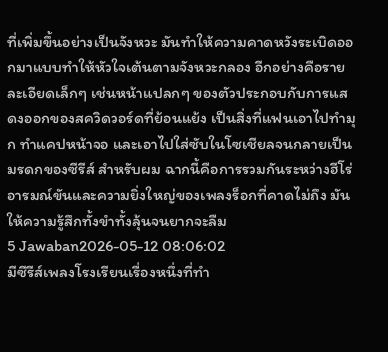ที่เพิ่มขึ้นอย่างเป็นจังหวะ มันทำให้ความคาดหวังระเบิดออกมาแบบทำให้หัวใจเต้นตามจังหวะกลอง อีกอย่างคือรายละเอียดเล็กๆ เช่นหน้าแปลกๆ ของตัวประกอบกับการแสดงออกของสควิดวอร์ดที่ย้อนแย้ง เป็นสิ่งที่แฟนเอาไปทำมุก ทำแคปหน้าจอ และเอาไปใส่ซับในโซเชียลจนกลายเป็นมรดกของซีรีส์ สำหรับผม ฉากนี้คือการรวมกันระหว่างฮีโร่อารมณ์ขันและความยิ่งใหญ่ของเพลงร็อกที่คาดไม่ถึง มันให้ความรู้สึกทั้งขำทั้งลุ้นจนยากจะลืม
5 Jawaban2026-05-12 08:06:02
มีซีรีส์เพลงโรงเรียนเรื่องหนึ่งที่ทำ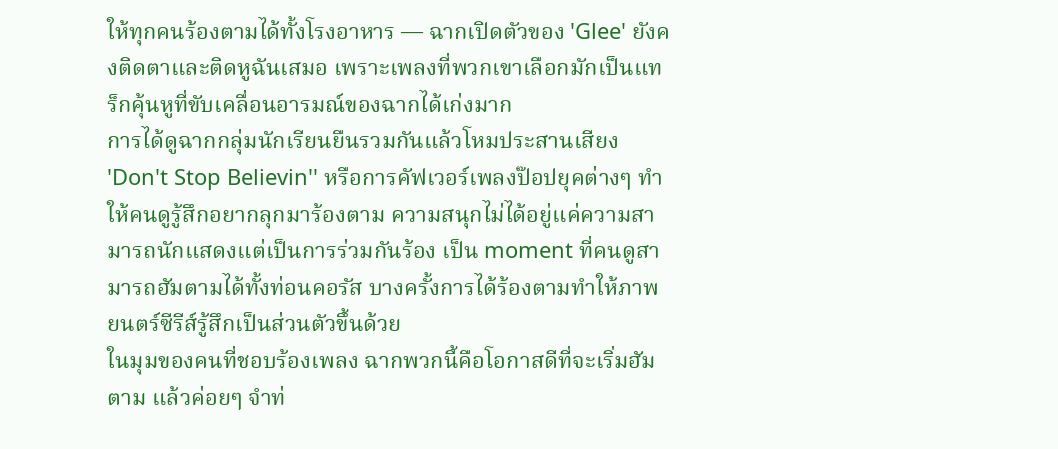ให้ทุกคนร้องตามได้ทั้งโรงอาหาร — ฉากเปิดตัวของ 'Glee' ยังคงติดตาและติดหูฉันเสมอ เพราะเพลงที่พวกเขาเลือกมักเป็นแทร็กคุ้นหูที่ขับเคลื่อนอารมณ์ของฉากได้เก่งมาก
การได้ดูฉากกลุ่มนักเรียนยืนรวมกันแล้วโหมประสานเสียง 'Don't Stop Believin'' หรือการคัฟเวอร์เพลงป๊อปยุคต่างๆ ทำให้คนดูรู้สึกอยากลุกมาร้องตาม ความสนุกไม่ได้อยู่แค่ความสามารถนักแสดงแต่เป็นการร่วมกันร้อง เป็น moment ที่คนดูสามารถฮัมตามได้ทั้งท่อนคอรัส บางครั้งการได้ร้องตามทำให้ภาพยนตร์ซีรีส์รู้สึกเป็นส่วนตัวขึ้นด้วย
ในมุมของคนที่ชอบร้องเพลง ฉากพวกนี้คือโอกาสดีที่จะเริ่มฮัมตาม แล้วค่อยๆ จำท่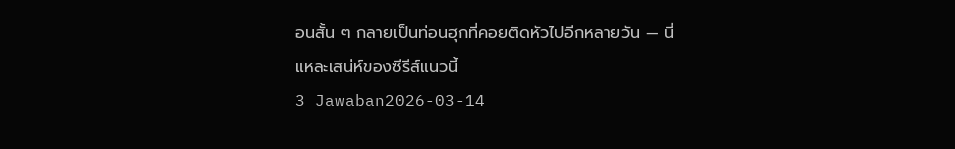อนสั้น ๆ กลายเป็นท่อนฮุกที่คอยติดหัวไปอีกหลายวัน — นี่แหละเสน่ห์ของซีรีส์แนวนี้
3 Jawaban2026-03-14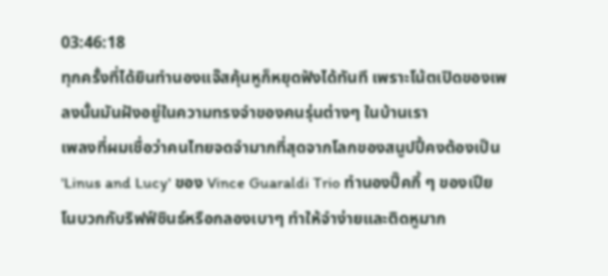03:46:18
ทุกครั้งที่ได้ยินทำนองแจ๊สคุ้นหูก็หยุดฟังได้ทันที เพราะโน้ตเปิดของเพลงนั้นมันฝังอยู่ในความทรงจำของคนรุ่นต่างๆ ในบ้านเรา
เพลงที่ผมเชื่อว่าคนไทยจดจำมากที่สุดจากโลกของสนูปปี้คงต้องเป็น 'Linus and Lucy' ของ Vince Guaraldi Trio ทำนองปิ๊คกี้ ๆ ของเปียโนบวกกับริฟฟ์ซินธ์หรือกลองเบาๆ ทำให้จำง่ายและติดหูมาก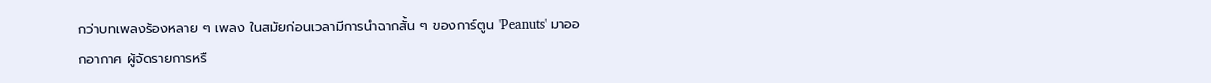กว่าบทเพลงร้องหลาย ๆ เพลง ในสมัยก่อนเวลามีการนำฉากสั้น ๆ ของการ์ตูน 'Peanuts' มาออกอากาศ ผู้จัดรายการหรื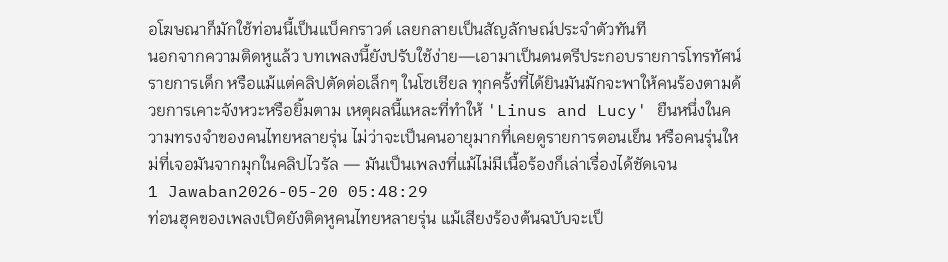อโฆษณาก็มักใช้ท่อนนี้เป็นแบ็คกราวด์ เลยกลายเป็นสัญลักษณ์ประจำตัวทันที
นอกจากความติดหูแล้ว บทเพลงนี้ยังปรับใช้ง่าย—เอามาเป็นดนตรีประกอบรายการโทรทัศน์ รายการเด็ก หรือแม้แต่คลิปตัดต่อเล็กๆ ในโซเชียล ทุกครั้งที่ได้ยินมันมักจะพาให้คนร้องตามด้วยการเคาะจังหวะหรือยิ้มตาม เหตุผลนี้แหละที่ทำให้ 'Linus and Lucy' ยืนหนึ่งในความทรงจำของคนไทยหลายรุ่น ไม่ว่าจะเป็นคนอายุมากที่เคยดูรายการตอนเย็น หรือคนรุ่นใหม่ที่เจอมันจากมุกในคลิปไวรัล — มันเป็นเพลงที่แม้ไม่มีเนื้อร้องก็เล่าเรื่องได้ชัดเจน
1 Jawaban2026-05-20 05:48:29
ท่อนฮุคของเพลงเปิดยังติดหูคนไทยหลายรุ่น แม้เสียงร้องต้นฉบับจะเป็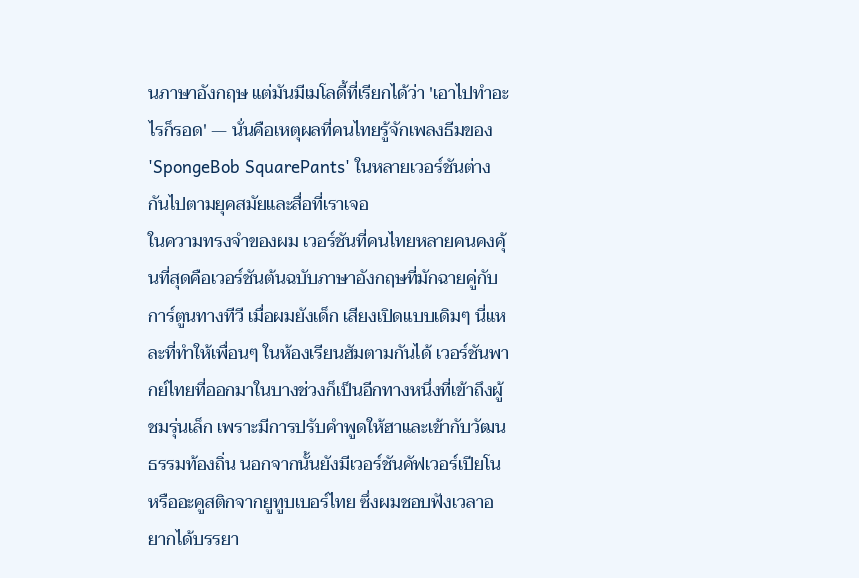นภาษาอังกฤษ แต่มันมีเมโลดี้ที่เรียกได้ว่า 'เอาไปทำอะไรก็รอด' — นั่นคือเหตุผลที่คนไทยรู้จักเพลงธีมของ 'SpongeBob SquarePants' ในหลายเวอร์ชันต่างกันไปตามยุคสมัยและสื่อที่เราเจอ
ในความทรงจำของผม เวอร์ชันที่คนไทยหลายคนคงคุ้นที่สุดคือเวอร์ชันต้นฉบับภาษาอังกฤษที่มักฉายคู่กับการ์ตูนทางทีวี เมื่อผมยังเด็ก เสียงเปิดแบบเดิมๆ นี่แหละที่ทำให้เพื่อนๆ ในห้องเรียนฮัมตามกันได้ เวอร์ชันพากย์ไทยที่ออกมาในบางช่วงก็เป็นอีกทางหนึ่งที่เข้าถึงผู้ชมรุ่นเล็ก เพราะมีการปรับคำพูดให้ฮาและเข้ากับวัฒนธรรมท้องถิ่น นอกจากนั้นยังมีเวอร์ชันคัฟเวอร์เปียโนหรืออะคูสติกจากยูทูบเบอร์ไทย ซึ่งผมชอบฟังเวลาอยากได้บรรยา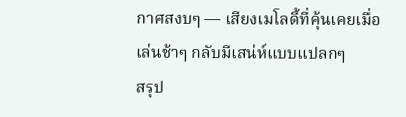กาศสงบๆ — เสียงเมโลดี้ที่คุ้นเคยเมื่อเล่นช้าๆ กลับมีเสน่ห์แบบแปลกๆ
สรุป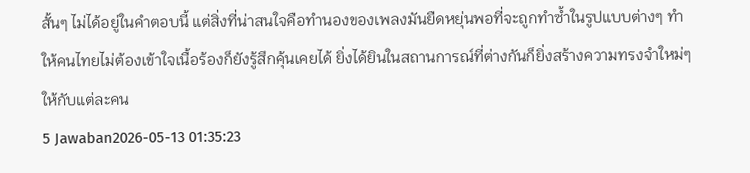สั้นๆ ไม่ได้อยู่ในคำตอบนี้ แต่สิ่งที่น่าสนใจคือทำนองของเพลงมันยืดหยุ่นพอที่จะถูกทำซ้ำในรูปแบบต่างๆ ทำให้คนไทยไม่ต้องเข้าใจเนื้อร้องก็ยังรู้สึกคุ้นเคยได้ ยิ่งได้ยินในสถานการณ์ที่ต่างกันก็ยิ่งสร้างความทรงจำใหม่ๆ ให้กับแต่ละคน
5 Jawaban2026-05-13 01:35:23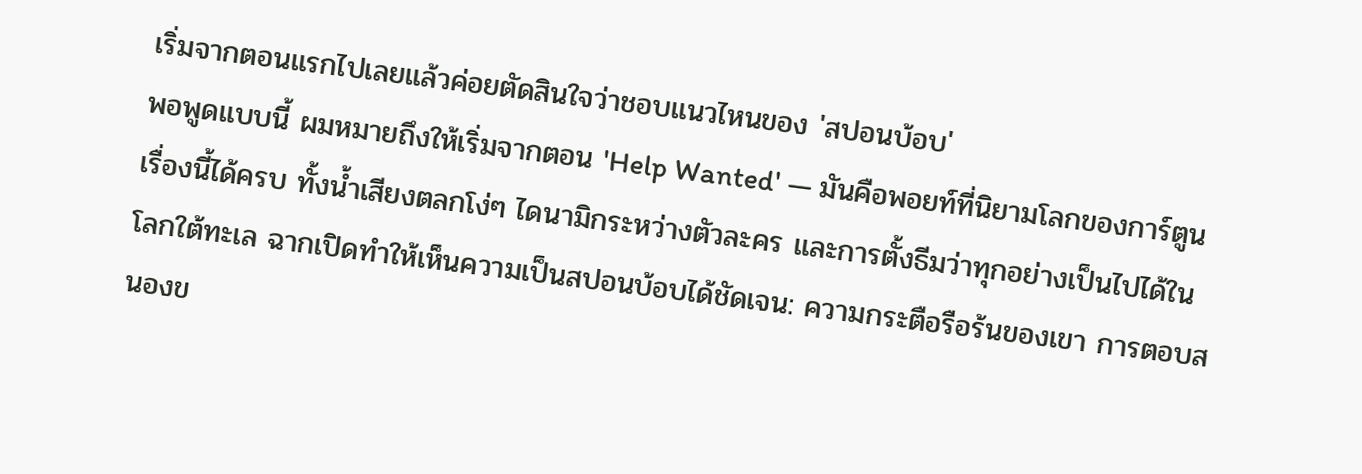เริ่มจากตอนแรกไปเลยแล้วค่อยตัดสินใจว่าชอบแนวไหนของ 'สปอนบ้อบ'
พอพูดแบบนี้ ผมหมายถึงให้เริ่มจากตอน 'Help Wanted' — มันคือพอยท์ที่นิยามโลกของการ์ตูนเรื่องนี้ได้ครบ ทั้งน้ำเสียงตลกโง่ๆ ไดนามิกระหว่างตัวละคร และการตั้งธีมว่าทุกอย่างเป็นไปได้ในโลกใต้ทะเล ฉากเปิดทำให้เห็นความเป็นสปอนบ้อบได้ชัดเจน: ความกระตือรือร้นของเขา การตอบสนองข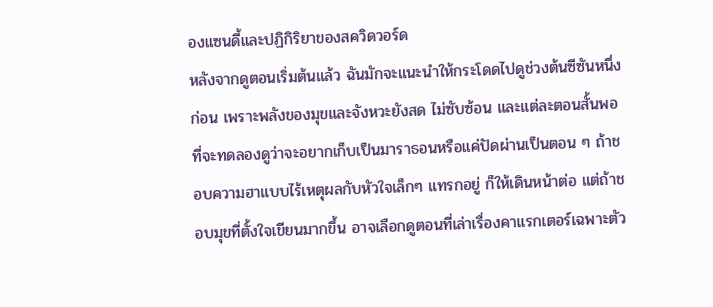องแซนดี้และปฏิกิริยาของสควิดวอร์ด
หลังจากดูตอนเริ่มต้นแล้ว ฉันมักจะแนะนำให้กระโดดไปดูช่วงต้นซีซันหนึ่งก่อน เพราะพลังของมุขและจังหวะยังสด ไม่ซับซ้อน และแต่ละตอนสั้นพอที่จะทดลองดูว่าจะอยากเก็บเป็นมาราธอนหรือแค่ปัดผ่านเป็นตอน ๆ ถ้าชอบความฮาแบบไร้เหตุผลกับหัวใจเล็กๆ แทรกอยู่ ก็ให้เดินหน้าต่อ แต่ถ้าชอบมุขที่ตั้งใจเขียนมากขึ้น อาจเลือกดูตอนที่เล่าเรื่องคาแรกเตอร์เฉพาะตัว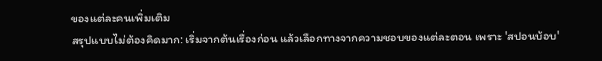ของแต่ละคนเพิ่มเติม
สรุปแบบไม่ต้องคิดมาก: เริ่มจากต้นเรื่องก่อน แล้วเลือกทางจากความชอบของแต่ละตอน เพราะ 'สปอนบ้อบ'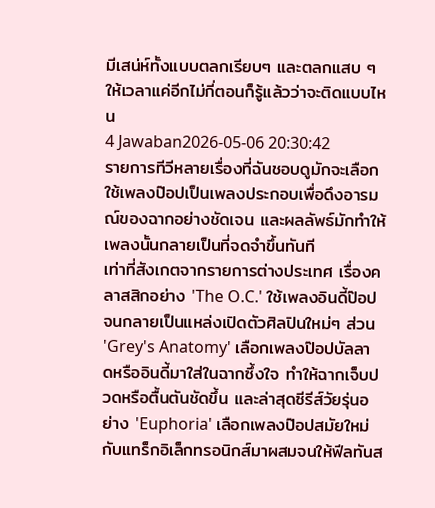มีเสน่ห์ทั้งแบบตลกเรียบๆ และตลกแสบ ๆ ให้เวลาแค่อีกไม่กี่ตอนก็รู้แล้วว่าจะติดแบบไหน
4 Jawaban2026-05-06 20:30:42
รายการทีวีหลายเรื่องที่ฉันชอบดูมักจะเลือกใช้เพลงป๊อปเป็นเพลงประกอบเพื่อดึงอารมณ์ของฉากอย่างชัดเจน และผลลัพธ์มักทำให้เพลงนั้นกลายเป็นที่จดจำขึ้นทันที
เท่าที่สังเกตจากรายการต่างประเทศ เรื่องคลาสสิกอย่าง 'The O.C.' ใช้เพลงอินดี้ป๊อปจนกลายเป็นแหล่งเปิดตัวศิลปินใหม่ๆ ส่วน 'Grey's Anatomy' เลือกเพลงป๊อปบัลลาดหรืออินดี้มาใส่ในฉากซึ้งใจ ทำให้ฉากเจ็บปวดหรือตื้นตันชัดขึ้น และล่าสุดซีรีส์วัยรุ่นอย่าง 'Euphoria' เลือกเพลงป๊อปสมัยใหม่กับแทร็กอิเล็กทรอนิกส์มาผสมจนให้ฟีลทันส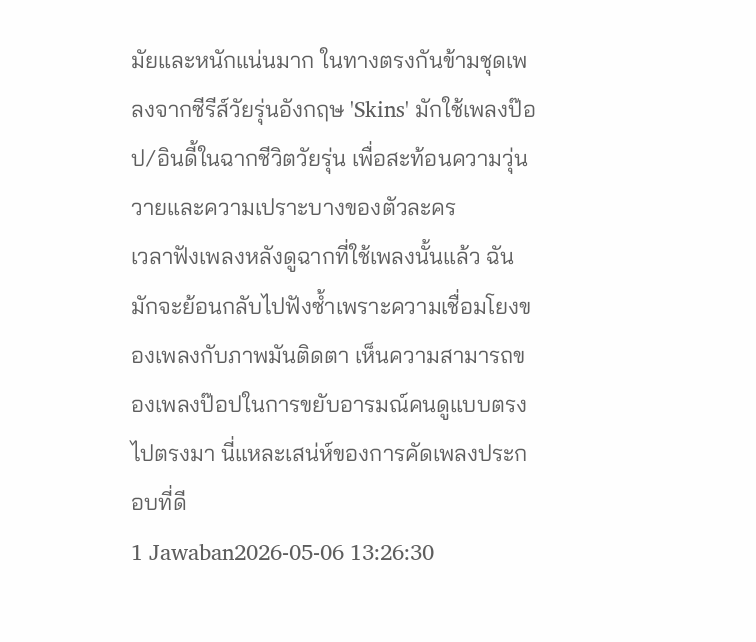มัยและหนักแน่นมาก ในทางตรงกันข้ามชุดเพลงจากซีรีส์วัยรุ่นอังกฤษ 'Skins' มักใช้เพลงป๊อป/อินดี้ในฉากชีวิตวัยรุ่น เพื่อสะท้อนความวุ่นวายและความเปราะบางของตัวละคร
เวลาฟังเพลงหลังดูฉากที่ใช้เพลงนั้นแล้ว ฉันมักจะย้อนกลับไปฟังซ้ำเพราะความเชื่อมโยงของเพลงกับภาพมันติดตา เห็นความสามารถของเพลงป๊อปในการขยับอารมณ์คนดูแบบตรงไปตรงมา นี่แหละเสน่ห์ของการคัดเพลงประกอบที่ดี
1 Jawaban2026-05-06 13:26:30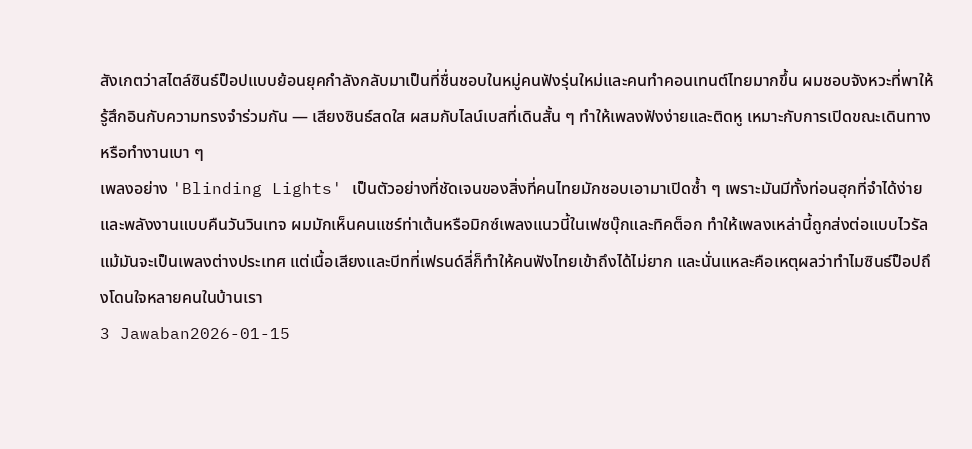สังเกตว่าสไตล์ซินธ์ป็อปแบบย้อนยุคกำลังกลับมาเป็นที่ชื่นชอบในหมู่คนฟังรุ่นใหม่และคนทำคอนเทนต์ไทยมากขึ้น ผมชอบจังหวะที่พาให้รู้สึกอินกับความทรงจำร่วมกัน — เสียงซินธ์สดใส ผสมกับไลน์เบสที่เดินสั้น ๆ ทำให้เพลงฟังง่ายและติดหู เหมาะกับการเปิดขณะเดินทางหรือทำงานเบา ๆ
เพลงอย่าง 'Blinding Lights' เป็นตัวอย่างที่ชัดเจนของสิ่งที่คนไทยมักชอบเอามาเปิดซ้ำ ๆ เพราะมันมีทั้งท่อนฮุกที่จำได้ง่ายและพลังงานแบบคืนวันวินเทจ ผมมักเห็นคนแชร์ท่าเต้นหรือมิกซ์เพลงแนวนี้ในเฟซบุ๊กและทิคต็อก ทำให้เพลงเหล่านี้ถูกส่งต่อแบบไวรัล แม้มันจะเป็นเพลงต่างประเทศ แต่เนื้อเสียงและบีทที่เฟรนด์ลี่ก็ทำให้คนฟังไทยเข้าถึงได้ไม่ยาก และนั่นแหละคือเหตุผลว่าทำไมซินธ์ป็อปถึงโดนใจหลายคนในบ้านเรา
3 Jawaban2026-01-15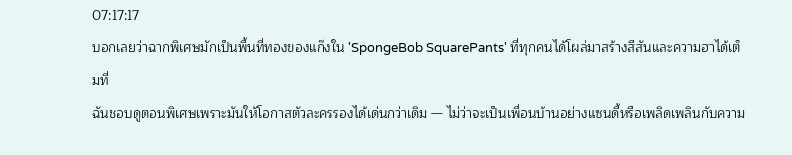07:17:17
บอกเลยว่าฉากพิเศษมักเป็นพื้นที่ทองของแก๊งใน 'SpongeBob SquarePants' ที่ทุกคนได้โผล่มาสร้างสีสันและความฮาได้เต็มที่
ฉันชอบดูตอนพิเศษเพราะมันให้โอกาสตัวละครรองได้เด่นกว่าเดิม — ไม่ว่าจะเป็นเพื่อนบ้านอย่างแซนดี้หรือเพลิดเพลินกับความ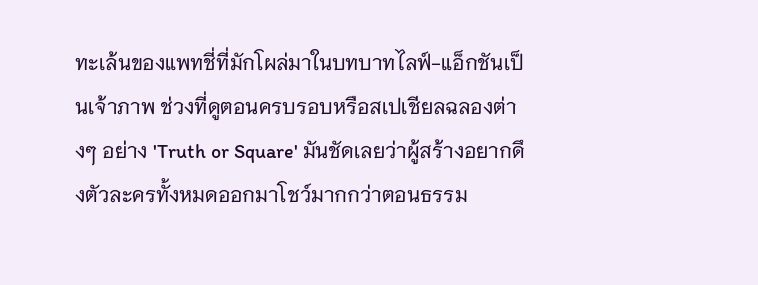ทะเล้นของแพทชี่ที่มักโผล่มาในบทบาทไลฟ์-แอ็กชันเป็นเจ้าภาพ ช่วงที่ดูตอนครบรอบหรือสเปเชียลฉลองต่างๆ อย่าง 'Truth or Square' มันชัดเลยว่าผู้สร้างอยากดึงตัวละครทั้งหมดออกมาโชว์มากกว่าตอนธรรม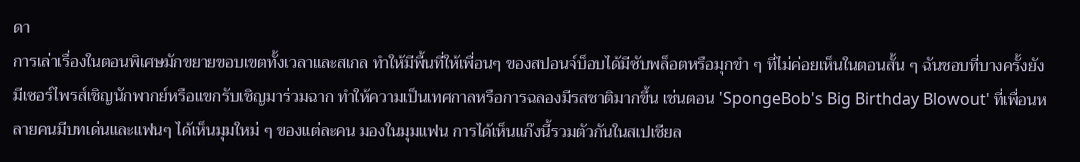ดา
การเล่าเรื่องในตอนพิเศษมักขยายขอบเขตทั้งเวลาและสเกล ทำให้มีพื้นที่ให้เพื่อนๆ ของสปอนจ์บ็อบได้มีซับพล็อตหรือมุกขำ ๆ ที่ไม่ค่อยเห็นในตอนสั้น ๆ ฉันชอบที่บางครั้งยังมีเซอร์ไพรส์เชิญนักพากย์หรือแขกรับเชิญมาร่วมฉาก ทำให้ความเป็นเทศกาลหรือการฉลองมีรสชาติมากขึ้น เช่นตอน 'SpongeBob's Big Birthday Blowout' ที่เพื่อนหลายคนมีบทเด่นและแฟนๆ ได้เห็นมุมใหม่ ๆ ของแต่ละคน มองในมุมแฟน การได้เห็นแก๊งนี้รวมตัวกันในสเปเชียล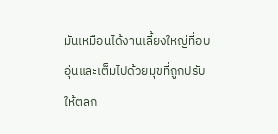มันเหมือนได้งานเลี้ยงใหญ่ที่อบอุ่นและเต็มไปด้วยมุขที่ถูกปรับให้ตลก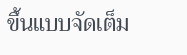ขึ้นแบบจัดเต็ม